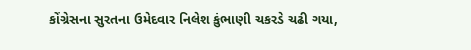કોંગ્રેસના સુરતના ઉમેદવાર નિલેશ કુંભાણી ચકરડે ચઢી ગયા,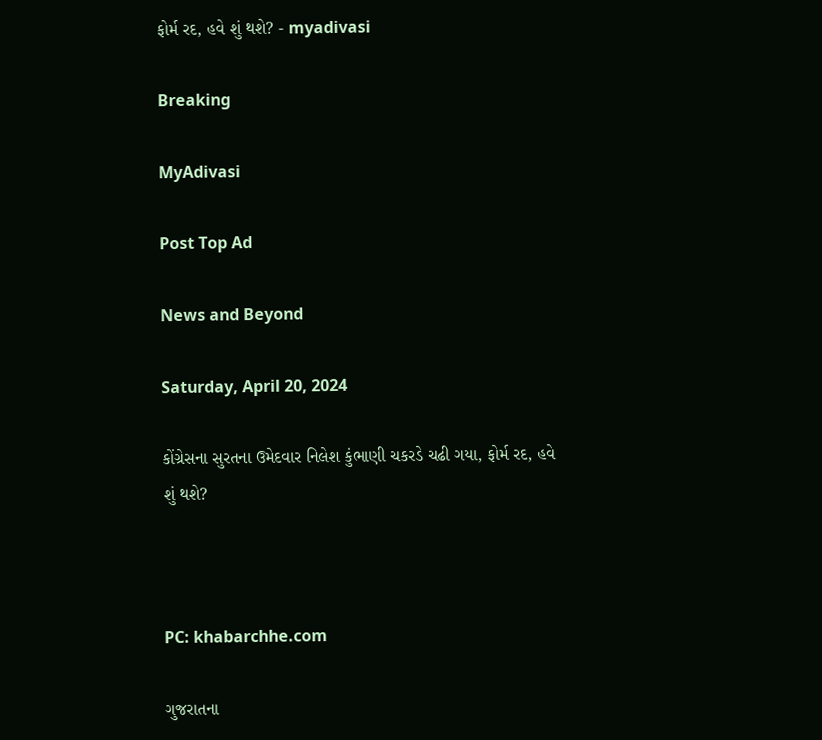ફોર્મ રદ, હવે શું થશે? - myadivasi

Breaking

MyAdivasi

Post Top Ad

News and Beyond

Saturday, April 20, 2024

કોંગ્રેસના સુરતના ઉમેદવાર નિલેશ કુંભાણી ચકરડે ચઢી ગયા, ફોર્મ રદ, હવે શું થશે?



PC: khabarchhe.com

ગુજરાતના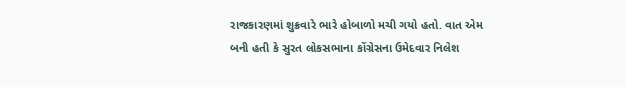રાજકારણમાં શુક્રવારે ભારે હોબાળો મચી ગયો હતો. વાત એમ બની હતી કે સુરત લોકસભાના કોંગ્રેસના ઉમેદવાર નિલેશ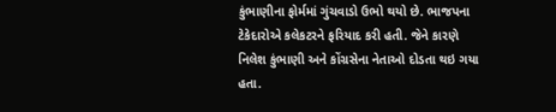કુંભાણીના ફોર્મમાં ગુંચવાડો ઉભો થયો છે. ભાજપના ટેકેદારોએ કલેકટરને ફરિયાદ કરી હતી. જેને કારણે નિલેશ કુંભાણી અને કોંગ્રસેના નેતાઓ દોડતા થઇ ગયા હતા.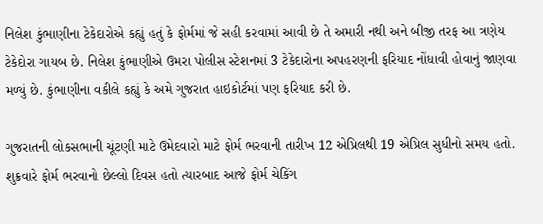નિલેશ કુંભાણીના ટેકેદારોએ કહ્યું હતું કે ફોર્મમાં જે સહી કરવામાં આવી છે તે અમારી નથી અને બીજી તરફ આ ત્રણેય ટેકેદોરા ગાયબ છે. નિલેશ કુંભાણીએ ઉમરા પોલીસ સ્ટેશનમાં 3 ટેકેદારોના અપહરણની ફરિયાદ નોંધાવી હોવાનું જાણવા મળ્યું છે. કુંભાણીના વકીલે કહ્યું કે અમે ગુજરાત હાઇકોર્ટમાં પણ ફરિયાદ કરી છે.

ગુજરાતની લોકસભાની ચૂંટણી માટે ઉમેદવારો માટે ફોર્મ ભરવાની તારીખ 12 એપ્રિલથી 19 એપ્રિલ સુધીનો સમય હતો. શુક્રવારે ફોર્મ ભરવાનો છેલ્લો દિવસ હતો ત્યારબાદ આજે ફોર્મ ચેકિંગ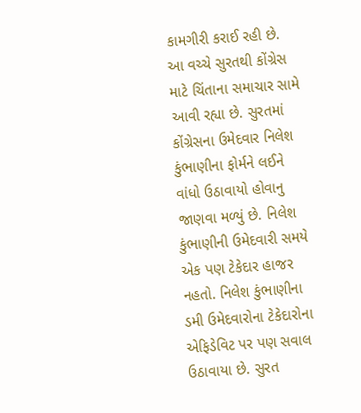કામગીરી કરાઈ રહી છે. આ વચ્ચે સુરતથી કોંગ્રેસ માટે ચિંતાના સમાચાર સામે આવી રહ્યા છે. સુરતમાં કોંગ્રેસના ઉમેદવાર નિલેશ કુંભાણીના ફોર્મને લઈને વાંધો ઉઠાવાયો હોવાનુ જાણવા મળ્યું છે. નિલેશ કુંભાણીની ઉમેદવારી સમયે એક પણ ટેકેદાર હાજર નહતો. નિલેશ કુંભાણીના ડમી ઉમેદવારોના ટેકેદારોના એફિડેવિટ પર પણ સવાલ ઉઠાવાયા છે. સુરત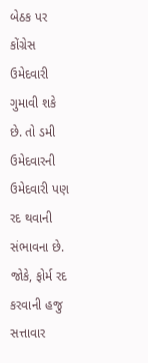બેઠક પર કોંગ્રેસ ઉમેદવારી ગુમાવી શકે છે. તો ડમી ઉમેદવારની ઉમેદવારી પણ રદ થવાની સંભાવના છે. જોકે, ફોર્મ રદ કરવાની હજુ સત્તાવાર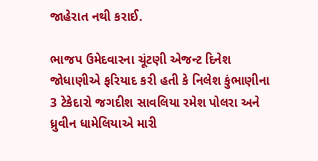જાહેરાત નથી કરાઈ.

ભાજપ ઉમેદવારના ચૂંટણી એજન્ટ દિનેશ જોધાણીએ ફરિયાદ કરી હતી કે નિલેશ કુંભાણીના 3 ટેકેદારો જગદીશ સાવલિયા રમેશ પોલરા અને ધ્રુવીન ધામેલિયાએ મારી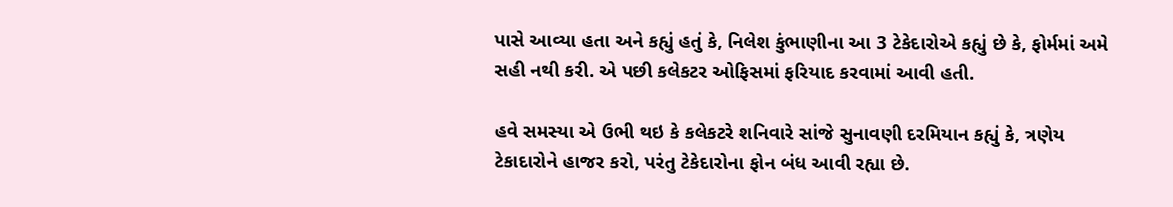પાસે આવ્યા હતા અને કહ્યું હતું કે, નિલેશ કુંભાણીના આ 3 ટેકેદારોએ કહ્યું છે કે, ફોર્મમાં અમે સહી નથી કરી. એ પછી કલેકટર ઓફિસમાં ફરિયાદ કરવામાં આવી હતી.

હવે સમસ્યા એ ઉભી થઇ કે કલેકટરે શનિવારે સાંજે સુનાવણી દરમિયાન કહ્યું કે, ત્રણેય ટેકાદારોને હાજર કરો, પરંતુ ટેકેદારોના ફોન બંધ આવી રહ્યા છે.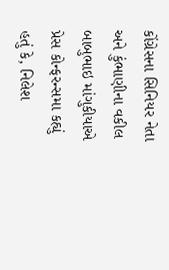કોંગ્રેસના સિનિયર નેતા અને કુંભાણીના વકીલ બાબુભાઇ માંગુકીયાએ પ્રેસ કોન્ફરન્સમા કહ્યું હતું કે, નિલેશ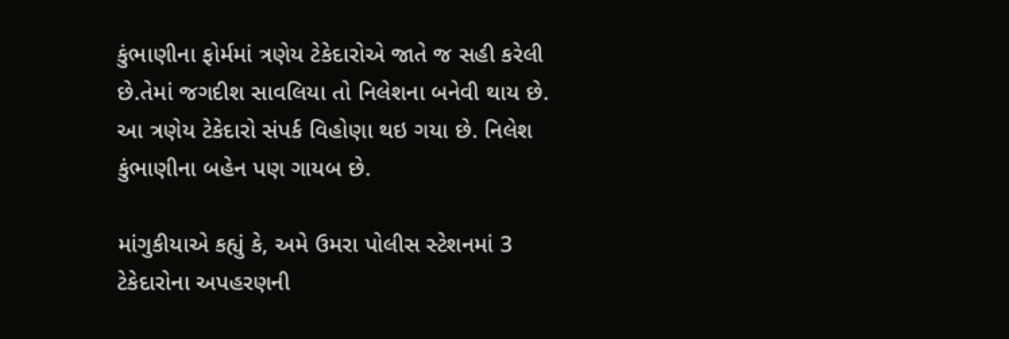કુંભાણીના ફોર્મમાં ત્રણેય ટેકેદારોએ જાતે જ સહી કરેલી છે.તેમાં જગદીશ સાવલિયા તો નિલેશના બનેવી થાય છે. આ ત્રણેય ટેકેદારો સંપર્ક વિહોણા થઇ ગયા છે. નિલેશ કુંભાણીના બહેન પણ ગાયબ છે.

માંગુકીયાએ કહ્યું કે, અમે ઉમરા પોલીસ સ્ટેશનમાં 3 ટેકેદારોના અપહરણની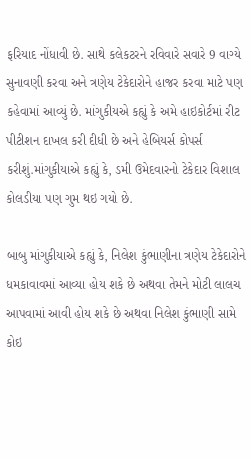ફરિયાદ નોંધાવી છે. સાથે કલેકટરને રવિવારે સવારે 9 વાગ્યે સુનાવણી કરવા અને ત્રણેય ટેકેદારોને હાજર કરવા માટે પણ કહેવામાં આવ્યું છે. માંગુકીયએ કહ્યું કે અમે હાઇકોર્ટમાં રીટ પીટીશન દાખલ કરી દીધી છે અને હેબિયર્સ કોપર્સ કરીશું.માંગુકીયાએ કહ્યું કે, ડમી ઉમેદવારનો ટેકેદાર વિશાલ કોલડીયા પણ ગુમ થઇ ગયો છે.

બાબુ માંગુકીયાએ કહ્યું કે, નિલેશ કુંભાણીના ત્રણેય ટેકેદારોને ધમકાવાવમાં આવ્યા હોય શકે છે અથવા તેમને મોટી લાલચ આપવામાં આવી હોય શકે છે અથવા નિલેશ કુંભાણી સામે કોઇ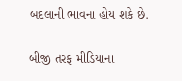બદલાની ભાવના હોય શકે છે.

બીજી તરફ મીડિયાના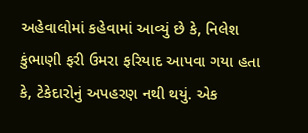અહેવાલોમાં કહેવામાં આવ્યું છે કે, નિલેશ કુંભાણી ફરી ઉમરા ફરિયાદ આપવા ગયા હતા કે, ટેકેદારોનું અપહરણ નથી થયું. એક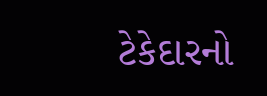ટેકેદારનો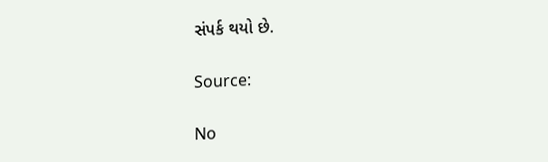સંપર્ક થયો છે.

Source:

No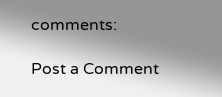comments:

Post a Comment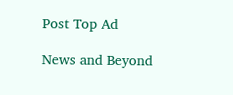Post Top Ad

News and Beyond